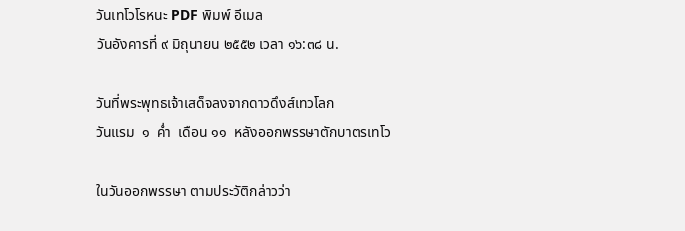วันเทโวโรหนะ PDF พิมพ์ อีเมล
วันอังคารที่ ๙ มิถุนายน ๒๕๕๒ เวลา ๑๖:๓๘ น.

วันที่พระพุทธเจ้าเสด็จลงจากดาวดึงส์เทวโลก
วันแรม  ๑  ค่ำ  เดือน ๑๑  หลังออกพรรษาตักบาตรเทโว

ในวันออกพรรษา ตามประวัติกล่าวว่า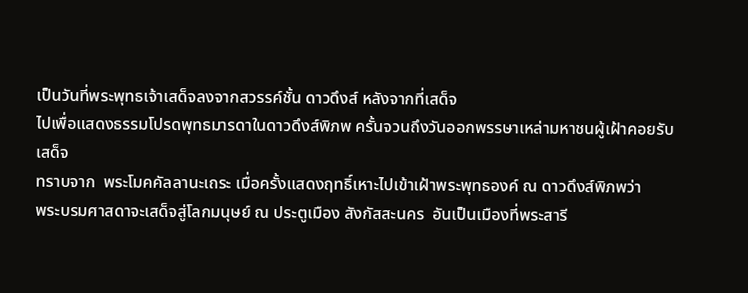เป็นวันที่พระพุทธเจ้าเสด็จลงจากสวรรค์ชั้น ดาวดึงส์ หลังจากที่เสด็จ
ไปเพื่อแสดงธรรมโปรดพุทธมารดาในดาวดึงส์พิภพ ครั้นจวนถึงวันออกพรรษาเหล่ามหาชนผู้เฝ้าคอยรับเสด็จ
ทราบจาก  พระโมคคัลลานะเถระ เมื่อครั้งแสดงฤทธิ์เหาะไปเข้าเฝ้าพระพุทธองค์ ณ ดาวดึงส์พิภพว่า
พระบรมศาสดาจะเสด็จสู่โลกมนุษย์ ณ ประตูเมือง สังกัสสะนคร  อันเป็นเมืองที่พระสารี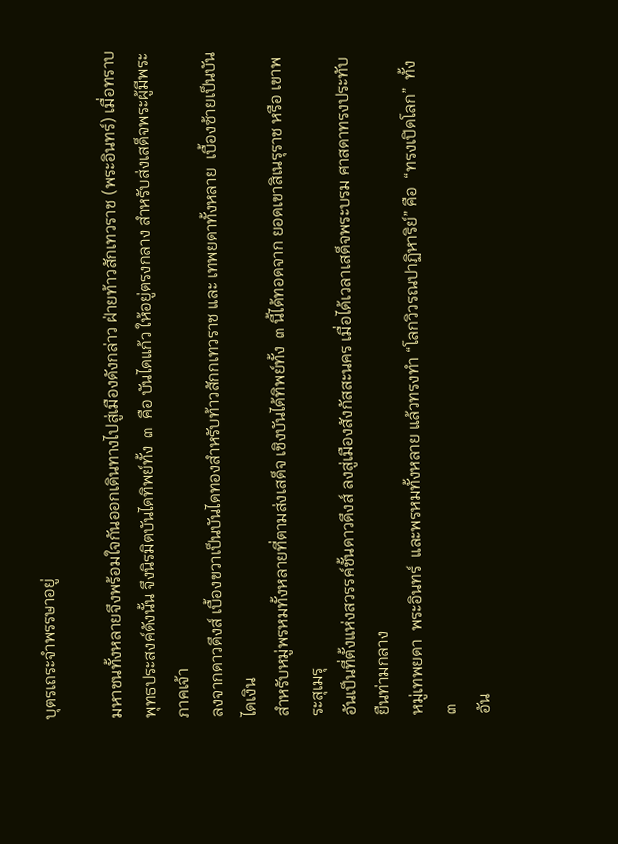บุตรเถระจำพรรษาอยู่

มหาชนทั้งหลายจึงพร้อมใจกันออกเดินทางไปสู่เมืองดังกล่าว ฝ่ายท้าวสักเทวราช (พระอินทร์) เมื่อทราบ
พุทธประสงค์ดังนั้น จึงนิรมิตบันไดทิพย์ทั้ง  ๓  คือ บันไดแก้ว ให้อยู่ตรงกลาง สำหรับส่งเสด็จพระผู้มีพระภาคเจ้า
ลงจากดาวดึงส์ เบื้องขวาเป็นบันไดทองสำหรับท้าวสักกเทวราช และ เทพยดาทั้งหลาย  เบื้องซ้ายเป็นบันไดเงิน
สำหรับหมู่พรหมทั้งหลายที่ตามส่งเสด็จ เชิงบันได้ทิพย์ทั้ง  ๓ นี้ได้ทอดจาก ยอดเขาสิเนรุราช หรือ เขาพระสุเมรุ
อันเป็นที่ตั้งแห่งสวรรค์ชั้นดาวดึงส์ ลงสู่เมืองสังกัสสะนคร เมื่อได้เวลาเสด็จพระบรม ศาสดาทรงประทับยืนท่ามกลาง
หมู่เทพยดา  พระอินทร์  และพรหมทั้งหลาย แล้วทรงทำ “โลกวิวรณปาฏิหาริย์” คือ  “ทรงเปิดโลก”  ทั้ง  ๓
อัน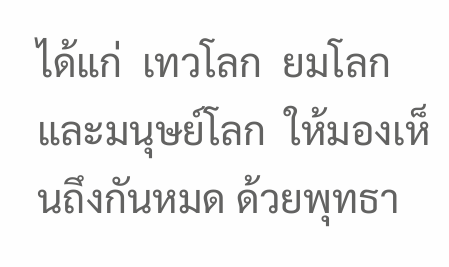ได้แก่  เทวโลก  ยมโลก  และมนุษย์โลก  ให้มองเห็นถึงกันหมด ด้วยพุทธา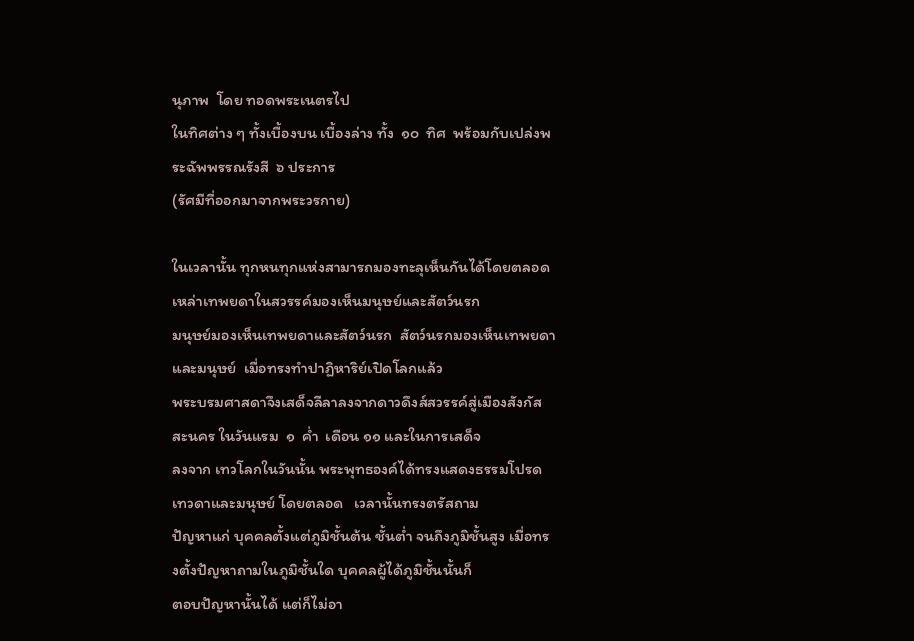นุภาพ  โดย ทอดพระเนตรไป
ในทิศต่าง ๆ ทั้งเบื้องบน เบื้องล่าง ทั้ง  ๑๐  ทิศ  พร้อมกับเปล่งพระฉัพพรรณรังสี  ๖ ประการ
(รัศมีที่ออกมาจากพระวรกาย)

ในเวลานั้น ทุกหนทุกแห่งสามารถมองทะลุเห็นกันได้โดยตลอด เหล่าเทพยดาในสวรรค์มองเห็นมนุษย์และสัตว์นรก
มนุษย์มองเห็นเทพยดาและสัตว์นรก  สัตว์นรกมองเห็นเทพยดาและมนุษย์  เมื่อทรงทำปาฏิหาริย์เปิดโลกแล้ว
พระบรมศาสดาจึงเสด็จลีลาลงจากดาวดึงส์สวรรค์สู่เมืองสังกัสสะนคร ในวันแรม  ๑  ค่ำ  เดือน ๑๑ และในการเสด็จ
ลงจาก เทวโลกในวันนั้น พระพุทธองค์ได้ทรงแสดงธรรมโปรดเทวดาและมนุษย์ โดยตลอด   เวลานั้นทรงตรัสถาม
ปัญหาแก่ บุคคลตั้งแต่ภูมิชั้นต้น ชั้นต่ำ จนถึงภูมิชั้นสูง เมื่อทรงตั้งปัญหาถามในภูมิชั้นใด บุคคลผู้ได้ภูมิชั้นนั้นก็
ตอบปัญหานั้นได้ แต่ก็ไม่อา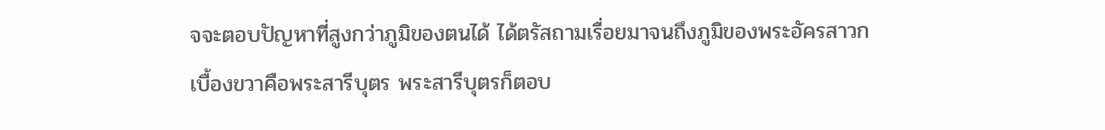จจะตอบปัญหาที่สูงกว่าภูมิของตนได้ ได้ตรัสถามเรื่อยมาจนถึงภูมิของพระอัครสาวก
เบื้องขวาคือพระสารีบุตร พระสารีบุตรก็ตอบ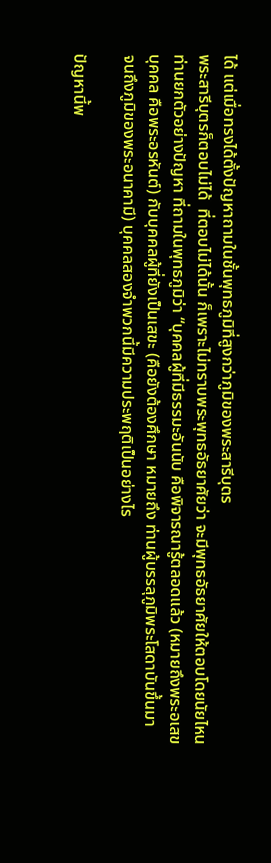ได้ แต่เมื่อทรงได้ตั้งปัญหาถามในชั้นพุทธภูมิที่สูงกว่าภูมิของพระสารีบุตร
พระสารีบุตรก็ตอบไม่ได้  ที่ตอบไม่ได้นั้น ก็เพราะไม่ทราบพระพุทธอัธยาศัยว่า จะมีพุทธอัธยาศัยให้ตอบโดยนัยไหน
ท่านยกตัวอย่างปัญหา ที่ถามในพุทธภูมิว่า “บุคคลผู้ที่มีธรรมะอันนับ คือพิจารณารู้ตลอดแล้ว (หมายถึงพระอเสข
บุคคล คือพระอรหันต์) กับบุคคลผู้ที่ยังเป็นเสขะ (คือยังต้องศึกษา หมายถึง ท่านผู้บรรลุภูมิพระโสดาบันขึ้นมา
จนถึงภูมิของพระอนาคามี) บุคคลสองจำพวกนี้มีความประพฤติเป็นอย่างไร

ปัญหานี้พ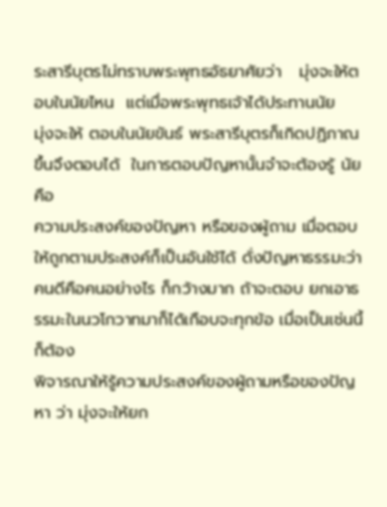ระสารีบุตรไม่ทราบพระพุทธอัธยาศัยว่า   มุ่งจะให้ตอบในนัยไหน  แต่เมื่อพระพุทธเจ้าได้ประทานนัย
มุ่งจะให้ ตอบในนัยขันธ์ พระสารีบุตรก็เกิดปฏิภาณขึ้นจึงตอบได้  ในการตอบปัญหานั้นจำจะต้องรู้ นัย  คือ
ความประสงค์ของปัญหา หรือของผู้ถาม เมื่อตอบให้ถูกตามประสงค์ก็เป็นอันใช้ได้ ดั่งปัญหาธรรมะว่า
คนดีคือคนอย่างไร ก็กว้างมาก ถ้าจะตอบ ยกเอาธรรมะในนวโกวาทมาก็ได้เกือบจะทุกข้อ เมื่อเป็นเช่นนี้ก็ต้อง
พิจารณาให้รู้ความประสงค์ของผู้ถามหรือของปัญหา ว่า มุ่งจะให้ยก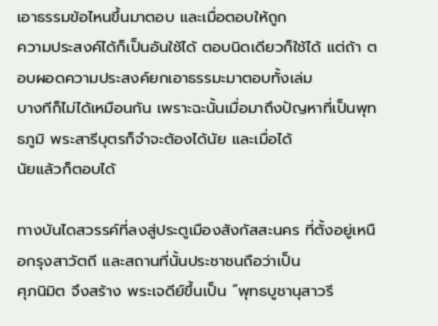เอาธรรมข้อไหนขึ้นมาตอบ และเมื่อตอบให้ถูก
ความประสงค์ได้ก็เป็นอันใช้ได้ ตอบนิดเดียวก็ใช้ได้ แต่ถ้า ตอบผอดความประสงค์ยกเอาธรรมะมาตอบทั้งเล่ม
บางทีก็ไม่ได้เหมือนกัน เพราะฉะนั้นเมื่อมาถึงปัญหาที่เป็นพุทธภูมิ พระสารีบุตรก็จำจะต้องได้นัย และเมื่อได้
นัยแล้วก็ตอบได้

ทางบันไดสวรรค์ที่ลงสู่ประตูเมืองสังกัสสะนคร ที่ตั้งอยู่เหนือกรุงสาวัตถี และสถานที่นั้นประชาชนถือว่าเป็น
ศุภนิมิต จึงสร้าง พระเจดีย์ขึ้นเป็น “พุทธบูชานุสาวรี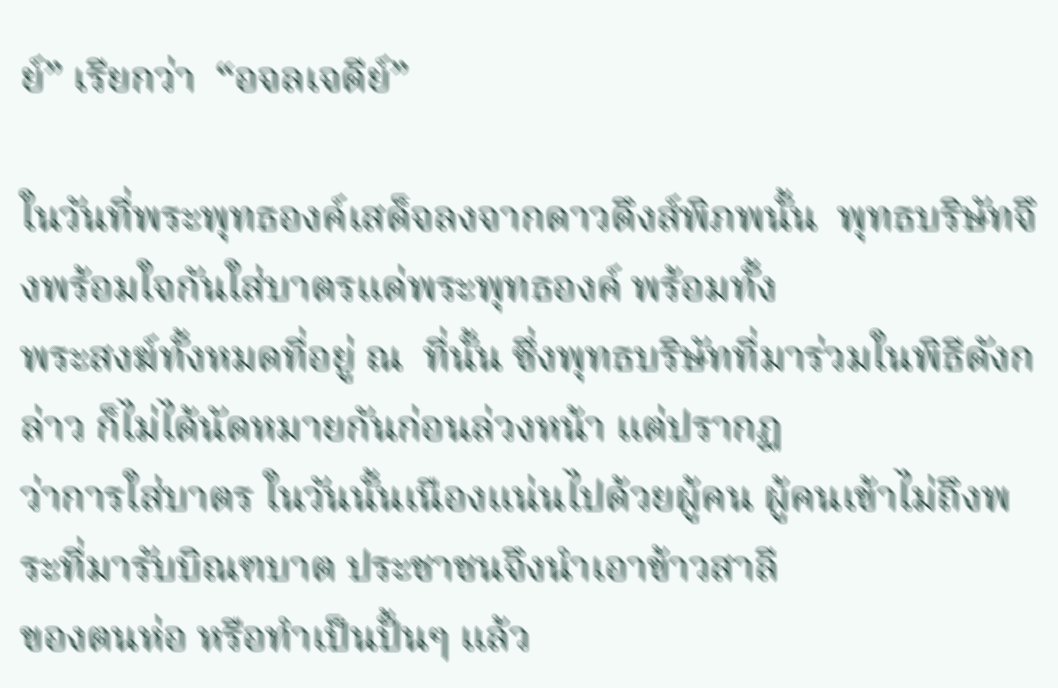ย์” เรียกว่า  “อจลเจดีย์”

ในวันที่พระพุทธองค์เสด็จลงจากดาวดึงส์พิภพนั้น  พุทธบริษัทจึงพร้อมใจกันใส่บาตรแด่พระพุทธองค์ พร้อมทั้ง
พระสงฆ์ทั้งหมดที่อยู่ ณ  ที่นั้น ซึ่งพุทธบริษัทที่มาร่วมในพิธีดังกล่าว ก็ไม่ได้นัดหมายกันก่อนล่วงหน้า แต่ปรากฏ
ว่าการใส่บาตร ในวันนั้นเนืองแน่นไปด้วยผู้คน ผู้คนเข้าไม่ถึงพระที่มารับบิณฑบาต ประชาชนจึงนำเอาข้าวสาลี
ของตนห่อ หรือทำเป็นปั้นๆ แล้ว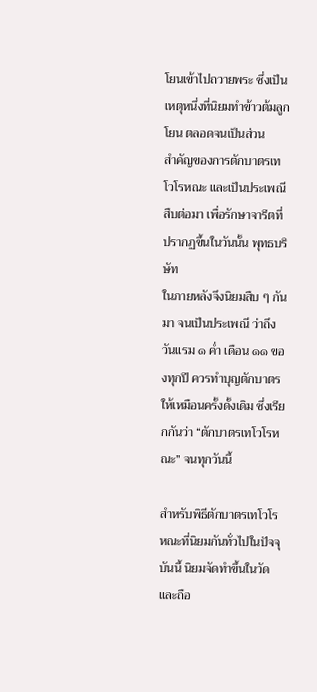โยนเข้าไปถวายพระ ซึ่งเป็นเหตุหนึ่งที่นิยมทำข้าวต้มลูกโยน ตลอดจนเป็นส่วน
สำคัญของการตักบาตรเทโวโรหณะ และเป็นประเพณีสืบต่อมา เพื่อรักษาจารีตที่ปรากฏขึ้นในวันนั้น พุทธบริษัท
ในภายหลังจึงนิยมสืบ ๆ กันมา จนเป็นประเพณี ว่าถึงวันแรม ๑ ค่ำ เดือน ๑๑ ของทุกปี ควรทำบุญตักบาตร
ให้เหมือนครั้งดั้งเดิม ซึ่งเรียกกันว่า “ตักบาตรเทโวโรหณะ” จนทุกวันนี้

สำหรับพิธีตักบาตรเทโวโรหณะที่นิยมกันทั่วไปในปัจจุบันนี้ นิยมจัดทำขึ้นในวัด และถือ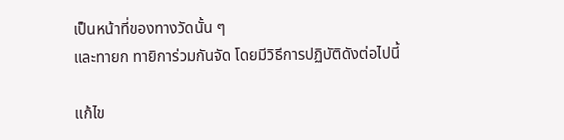เป็นหน้าที่ของทางวัดนั้น ๆ
และทายก ทายิการ่วมกันจัด โดยมีวิธีการปฏิบัติดังต่อไปนี้

แก้ไข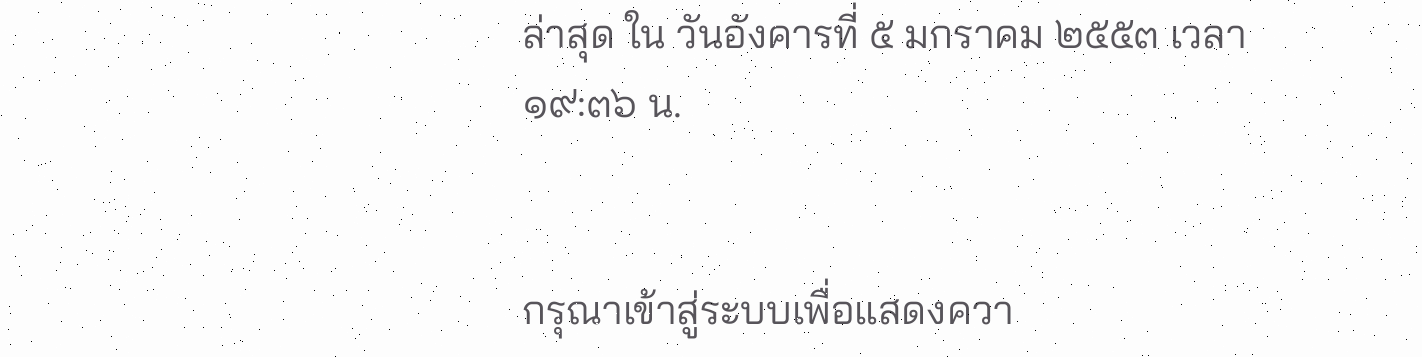ล่าสุด ใน วันอังคารที่ ๕ มกราคม ๒๕๕๓ เวลา ๑๙:๓๖ น.


กรุณาเข้าสู่ระบบเพื่อแสดงควา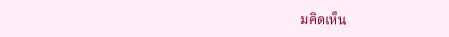มคิดเห็น